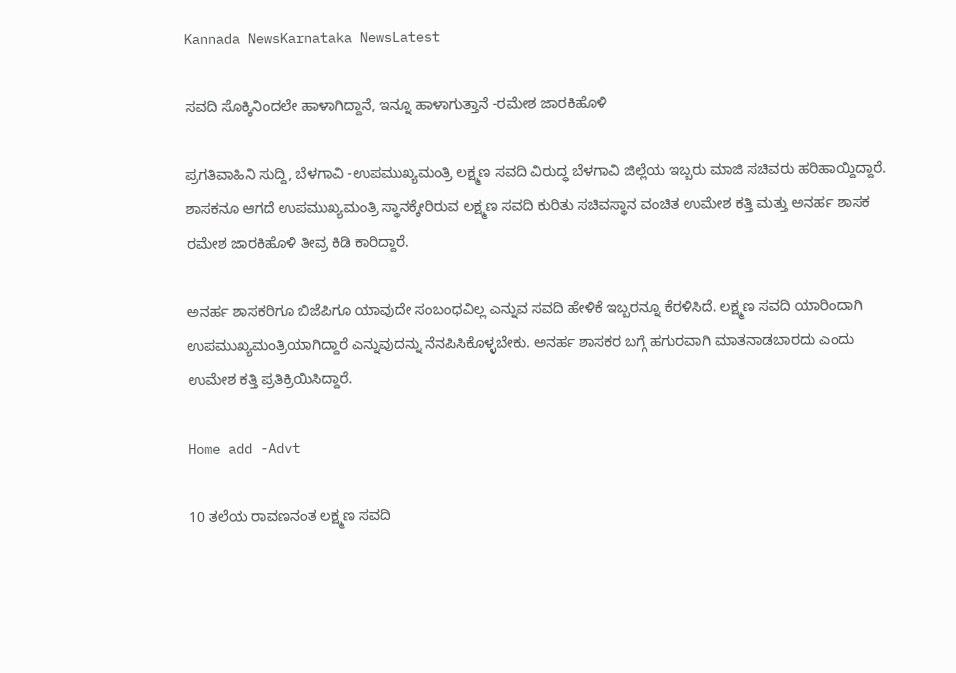Kannada NewsKarnataka NewsLatest

ಸವದಿ ಸೊಕ್ಕಿನಿಂದಲೇ ಹಾಳಾಗಿದ್ದಾನೆ, ಇನ್ನೂ ಹಾಳಾಗುತ್ತಾನೆ -ರಮೇಶ ಜಾರಕಿಹೊಳಿ

ಪ್ರಗತಿವಾಹಿನಿ ಸುದ್ದಿ, ಬೆಳಗಾವಿ -ಉಪಮುಖ್ಯಮಂತ್ರಿ ಲಕ್ಷ್ಮಣ ಸವದಿ ವಿರುದ್ಧ ಬೆಳಗಾವಿ ಜಿಲ್ಲೆಯ ಇಬ್ಬರು ಮಾಜಿ ಸಚಿವರು ಹರಿಹಾಯ್ದಿದ್ದಾರೆ. ಶಾಸಕನೂ ಆಗದೆ ಉಪಮುಖ್ಯಮಂತ್ರಿ ಸ್ಥಾನಕ್ಕೇರಿರುವ ಲಕ್ಷ್ಮಣ ಸವದಿ ಕುರಿತು ಸಚಿವಸ್ಥಾನ ವಂಚಿತ ಉಮೇಶ ಕತ್ತಿ ಮತ್ತು ಅನರ್ಹ ಶಾಸಕ ರಮೇಶ ಜಾರಕಿಹೊಳಿ ತೀವ್ರ ಕಿಡಿ ಕಾರಿದ್ದಾರೆ.

ಅನರ್ಹ ಶಾಸಕರಿಗೂ ಬಿಜೆಪಿಗೂ ಯಾವುದೇ ಸಂಬಂಧವಿಲ್ಲ ಎನ್ನುವ ಸವದಿ ಹೇಳಿಕೆ ಇಬ್ಬರನ್ನೂ ಕೆರಳಿಸಿದೆ. ಲಕ್ಷ್ಮಣ ಸವದಿ ಯಾರಿಂದಾಗಿ ಉಪಮುಖ್ಯಮಂತ್ರಿಯಾಗಿದ್ದಾರೆ ಎನ್ನುವುದನ್ನು ನೆನಪಿಸಿಕೊಳ್ಳಬೇಕು. ಅನರ್ಹ ಶಾಸಕರ ಬಗ್ಗೆ ಹಗುರವಾಗಿ ಮಾತನಾಡಬಾರದು ಎಂದು ಉಮೇಶ ಕತ್ತಿ ಪ್ರತಿಕ್ರಿಯಿಸಿದ್ದಾರೆ.

Home add -Advt

10 ತಲೆಯ ರಾವಣನಂತ ಲಕ್ಷ್ಮಣ ಸವದಿ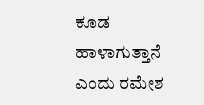ಕೂಡ ಹಾಳಾಗುತ್ತಾನೆ ಎಂದು ರಮೇಶ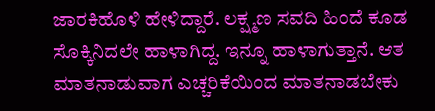ಜಾರಕಿಹೊಳಿ ಹೇಳಿದ್ದಾರೆ. ಲಕ್ಷ್ಮಣ ಸವದಿ ಹಿಂದೆ ಕೂಡ ಸೊಕ್ಕಿನಿದಲೇ ಹಾಳಾಗಿದ್ದ. ಇನ್ನೂ ಹಾಳಾಗುತ್ತಾನೆ. ಆತ ಮಾತನಾಡುವಾಗ ಎಚ್ಚರಿಕೆಯಿಂದ ಮಾತನಾಡಬೇಕು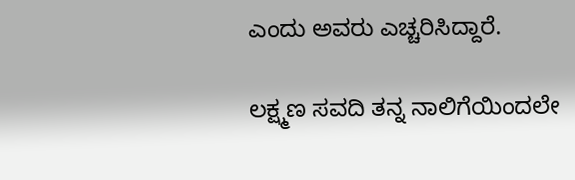ಎಂದು ಅವರು ಎಚ್ಚರಿಸಿದ್ದಾರೆ.

ಲಕ್ಷ್ಮಣ ಸವದಿ ತನ್ನ ನಾಲಿಗೆಯಿಂದಲೇ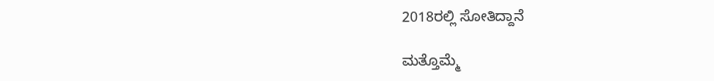2018ರಲ್ಲಿ ಸೋತಿದ್ದಾನೆ

ಮತ್ತೊಮ್ಮೆ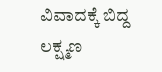ವಿವಾದಕ್ಕೆ ಬಿದ್ದ ಲಕ್ಷ್ಮಣ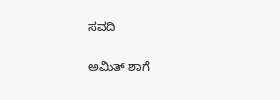ಸವದಿ

ಅಮಿತ್ ಶಾಗೆ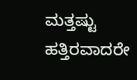ಮತ್ತಷ್ಟು ಹತ್ತಿರವಾದರೇ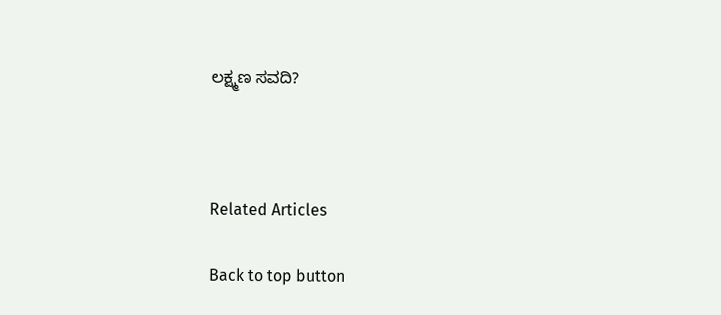ಲಕ್ಷ್ಮಣ ಸವದಿ?



Related Articles

Back to top button